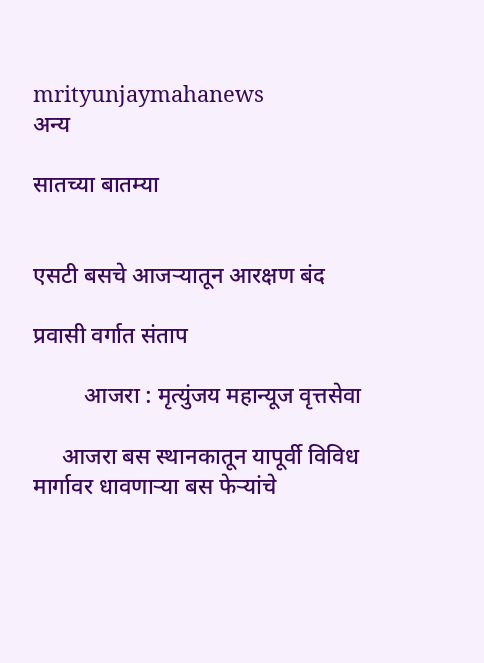mrityunjaymahanews
अन्य

सातच्या बातम्या


एसटी बसचे आजऱ्यातून आरक्षण बंद

प्रवासी वर्गात संताप

         आजरा : मृत्युंजय महान्यूज वृत्तसेवा

     आजरा बस स्थानकातून यापूर्वी विविध मार्गावर धावणाऱ्या बस फेऱ्यांचे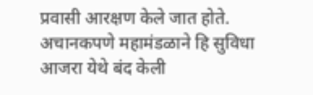प्रवासी आरक्षण केले जात होते. अचानकपणे महामंडळाने हि सुविधा आजरा येथे बंद केली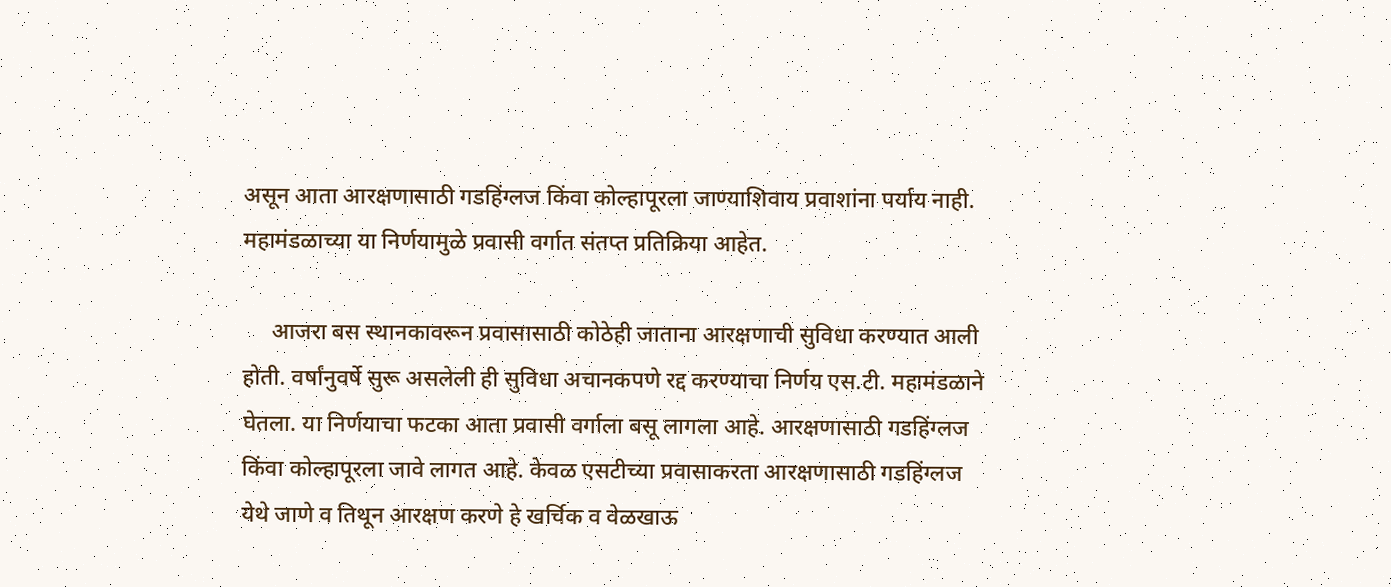असून आता आरक्षणासाठी गडहिंग्लज किंवा कोल्हापूरला जाण्याशिवाय प्रवाशांना पर्याय नाही. महामंडळाच्या या निर्णयामुळे प्रवासी वर्गात संतप्त प्रतिक्रिया आहेत.

     आजरा बस स्थानकावरून प्रवासासाठी कोठेही जाताना आरक्षणाची सुविधा करण्यात आली होती. वर्षांनुवर्षे सुरू असलेली ही सुविधा अचानकपणे रद्द करण्याचा निर्णय एस.टी. महामंडळाने घेतला. या निर्णयाचा फटका आता प्रवासी वर्गाला बसू लागला आहे. आरक्षणासाठी गडहिंग्लज किंवा कोल्हापूरला जावे लागत आहे. केवळ एसटीच्या प्रवासाकरता आरक्षणासाठी गडहिंग्लज येथे जाणे व तिथून आरक्षण करणे हे खर्चिक व वेळखाऊ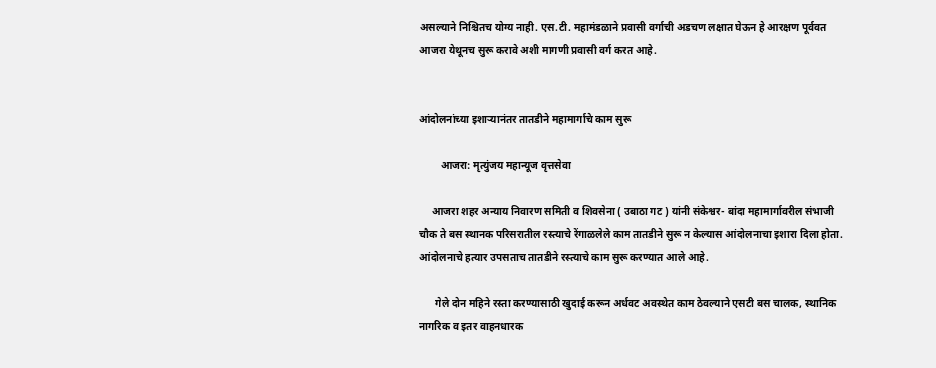असल्याने निश्चितच योग्य नाही. एस.टी. महामंडळाने प्रवासी वर्गाची अडचण लक्षात घेऊन हे आरक्षण पूर्ववत आजरा येथूनच सुरू करावे अशी मागणी प्रवासी वर्ग करत आहे.


आंदोलनांच्या इशाऱ्यानंतर तातडीने महामार्गाचे काम सुरू

        आजरा: मृत्युंजय महान्यूज वृत्तसेवा

     आजरा शहर अन्याय निवारण समिती व शिवसेना ( उबाठा गट ) यांनी संकेश्वर- बांदा महामार्गावरील संभाजी चौक ते बस स्थानक परिसरातील रस्त्याचे रेंगाळलेले काम तातडीने सुरू न केल्यास आंदोलनाचा इशारा दिला होता. आंदोलनाचे हत्यार उपसताच तातडीने रस्त्याचे काम सुरू करण्यात आले आहे.

      गेले दोन महिने रस्ता करण्यासाठी खुदाई करून अर्धवट अवस्थेत काम ठेवल्याने एसटी बस चालक, स्थानिक नागरिक व इतर वाहनधारक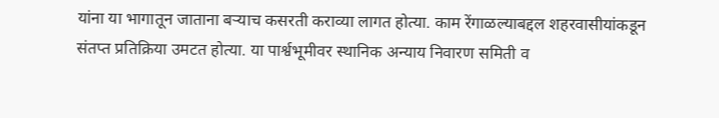यांना या भागातून जाताना बऱ्याच कसरती कराव्या लागत होत्या. काम रेंगाळल्याबद्दल शहरवासीयांकडून संतप्त प्रतिक्रिया उमटत होत्या. या पार्श्वभूमीवर स्थानिक अन्याय निवारण समिती व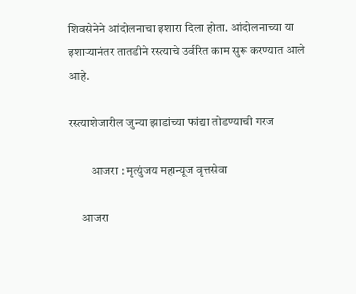शिवसेनेने आंदोलनाचा इशारा दिला होता. आंदोलनाच्या या इशाऱ्यानंतर तातडीने रस्त्याचे उर्वरित काम सुरू करण्यात आले आहे.

रस्त्याशेजारील जुन्या झाडांच्या फांद्या तोडण्याची गरज

         आजरा : मृत्युंजय महान्यूज वृत्तसेवा

     आजरा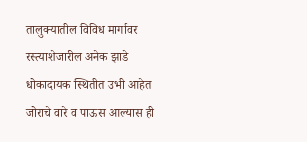तालुक्यातील विविध मार्गावर रस्त्याशेजारील अनेक झाडे धोकादायक स्थितीत उभी आहेत जोराचे वारे व पाऊस आल्यास ही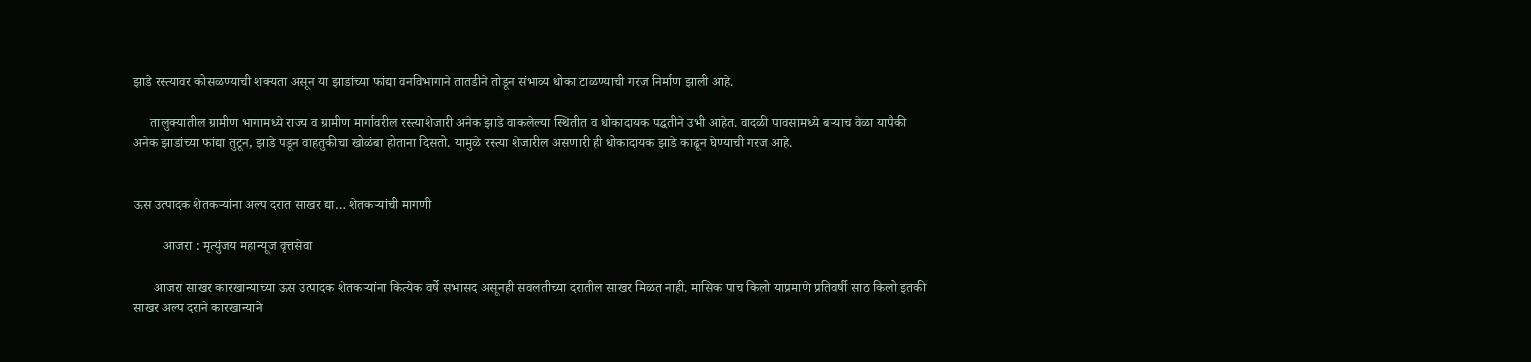झाडे रस्त्यावर कोसळण्याची शक्यता असून या झाडांच्या फांद्या वनविभागाने तातडीने तोडून संभाव्य धोका टाळण्याची गरज निर्माण झाली आहे.

     तालुक्यातील ग्रामीण भागामध्ये राज्य व ग्रामीण मार्गावरील रस्त्याशेजारी अनेक झाडे वाकलेल्या स्थितीत व धोकादायक पद्धतीने उभी आहेत. वादळी पावसामध्ये बऱ्याच वेळा यापैकी अनेक झाडांच्या फांद्या तुटून, झाडे पडून वाहतुकीचा खोळंबा होताना दिसतो. यामुळे रस्त्या शेजारील असणारी ही धोकादायक झाडे काढून घेण्याची गरज आहे.


ऊस उत्पादक शेतकऱ्यांना अल्प दरात साखर द्या… शेतकऱ्यांची मागणी

         आजरा : मृत्युंजय महान्यूज वृत्तसेवा

      आजरा साखर कारखान्याच्या ऊस उत्पादक शेतकऱ्यांना कित्येक वर्षे सभासद असूनही सवलतीच्या दरातील साखर मिळत नाही. मासिक पाच किलो याप्रमाणे प्रतिवर्षी साठ किलो इतकी साखर अल्प दराने कारखान्याने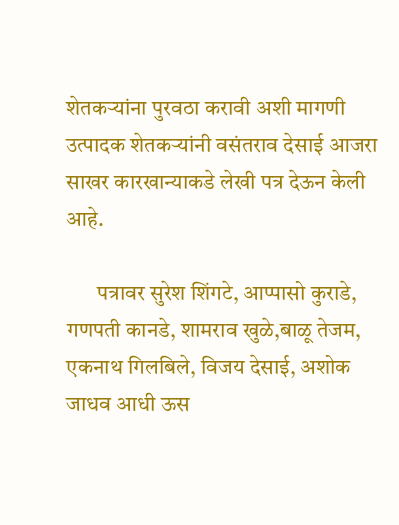शेतकऱ्यांना पुरवठा करावी अशी मागणी उत्पादक शेतकऱ्यांनी वसंतराव देसाई आजरा साखर कारखान्याकडे लेखी पत्र देऊन केली आहे.

       पत्रावर सुरेश शिंगटे, आप्पासो कुराडे, गणपती कानडे, शामराव खुळे,बाळू तेजम, एकनाथ गिलबिले, विजय देसाई, अशोक जाधव आधी ऊस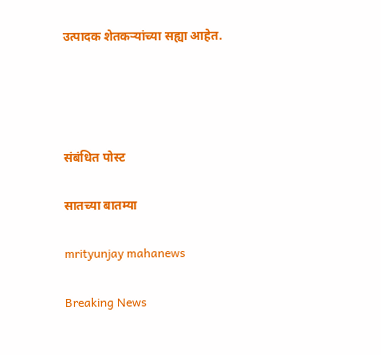उत्पादक शेतकऱ्यांच्या सह्या आहेत.




संबंधित पोस्ट

सातच्या बातम्या

mrityunjay mahanews

Breaking News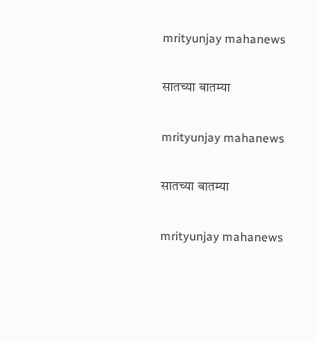mrityunjay mahanews

सातच्या बातम्या

mrityunjay mahanews

सातच्या बातम्या

mrityunjay mahanews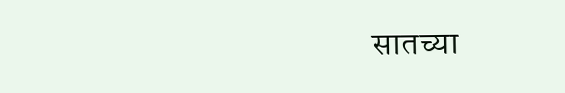सातच्या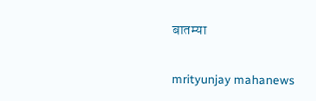बातम्या

mrityunjay mahanews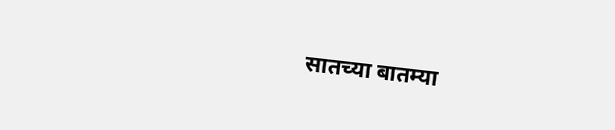सातच्या बातम्या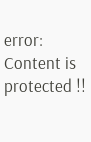error: Content is protected !!